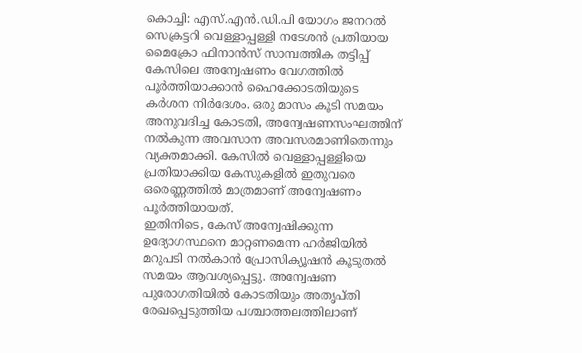കൊച്ചി: എസ്.എൻ.ഡി.പി യോഗം ജനറൽ സെക്രട്ടറി വെള്ളാപ്പള്ളി നടേശൻ പ്രതിയായ മൈക്രോ ഫിനാൻസ് സാമ്പത്തിക തട്ടിപ്പ് കേസിലെ അന്വേഷണം വേഗത്തിൽ പൂർത്തിയാക്കാൻ ഹൈക്കോടതിയുടെ കർശന നിർദേശം. ഒരു മാസം കൂടി സമയം അനുവദിച്ച കോടതി, അന്വേഷണസംഘത്തിന് നൽകുന്ന അവസാന അവസരമാണിതെന്നും വ്യക്തമാക്കി. കേസിൽ വെള്ളാപ്പള്ളിയെ പ്രതിയാക്കിയ കേസുകളിൽ ഇതുവരെ ഒരെണ്ണത്തിൽ മാത്രമാണ് അന്വേഷണം പൂർത്തിയായത്.
ഇതിനിടെ, കേസ് അന്വേഷിക്കുന്ന ഉദ്യോഗസ്ഥനെ മാറ്റണമെന്ന ഹർജിയിൽ മറുപടി നൽകാൻ പ്രോസിക്യൂഷൻ കൂടുതൽ സമയം ആവശ്യപ്പെട്ടു. അന്വേഷണ പുരോഗതിയിൽ കോടതിയും അതൃപ്തി രേഖപ്പെടുത്തിയ പശ്ചാത്തലത്തിലാണ്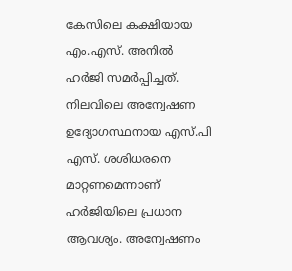കേസിലെ കക്ഷിയായ എം.എസ്. അനിൽ ഹർജി സമർപ്പിച്ചത്.
നിലവിലെ അന്വേഷണ ഉദ്യോഗസ്ഥനായ എസ്.പി എസ്. ശശിധരനെ മാറ്റണമെന്നാണ് ഹർജിയിലെ പ്രധാന ആവശ്യം. അന്വേഷണം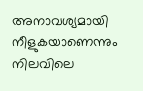അനാവശ്യമായി നീളുകയാണെന്നും നിലവിലെ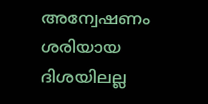അന്വേഷണം ശരിയായ ദിശയിലല്ല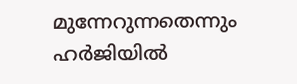മുന്നേറുന്നതെന്നും ഹർജിയിൽ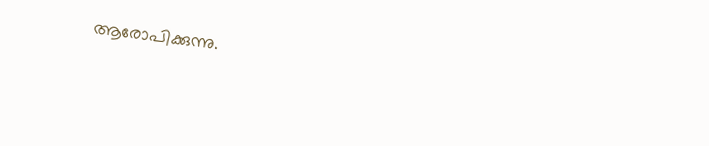ആരോപിക്കുന്നു.